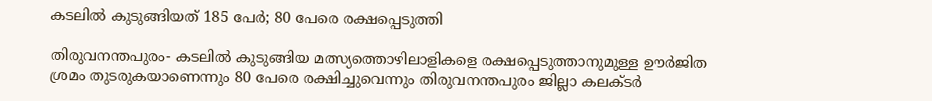കടലില്‍ കുടുങ്ങിയത് 185 പേര്‍; 80 പേരെ രക്ഷപ്പെടുത്തി

തിരുവനന്തപുരം- കടലില്‍ കുടുങ്ങിയ മത്സ്യത്തൊഴിലാളികളെ രക്ഷപ്പെടുത്താനുമുള്ള ഊര്‍ജിത ശ്രമം തുടരുകയാണെന്നും 80 പേരെ രക്ഷിച്ചുവെന്നും തിരുവനന്തപുരം ജില്ലാ കലക്ടര്‍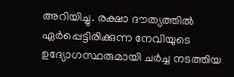അറിയിച്ചു. രക്ഷാ ദൗത്യത്തില്‍ ഏര്‍പ്പെട്ടിരിക്കുന്ന നേവിയുടെ ഉദ്യോഗസ്ഥരുമായി ചര്‍ച്ച നടത്തിയ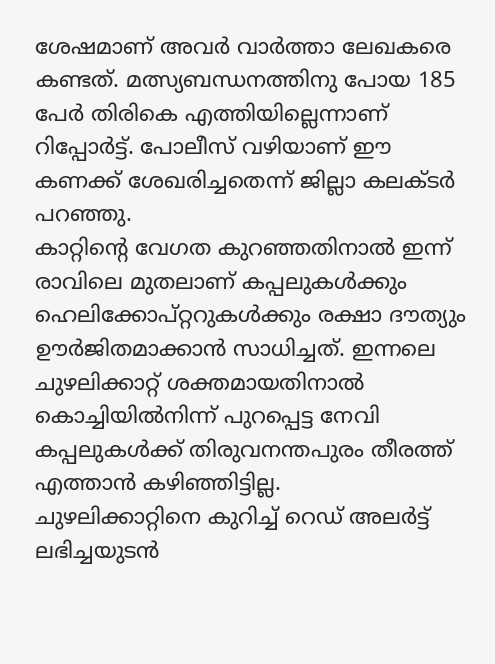ശേഷമാണ് അവര്‍ വാര്‍ത്താ ലേഖകരെ കണ്ടത്. മത്സ്യബന്ധനത്തിനു പോയ 185 പേര്‍ തിരികെ എത്തിയില്ലെന്നാണ് റിപ്പോര്‍ട്ട്. പോലീസ് വഴിയാണ് ഈ കണക്ക് ശേഖരിച്ചതെന്ന് ജില്ലാ കലക്ടര്‍ പറഞ്ഞു.
കാറ്റിന്റെ വേഗത കുറഞ്ഞതിനാല്‍ ഇന്ന് രാവിലെ മുതലാണ് കപ്പലുകള്‍ക്കും ഹെലിക്കോപ്റ്ററുകള്‍ക്കും രക്ഷാ ദൗത്യും ഊര്‍ജിതമാക്കാന്‍ സാധിച്ചത്. ഇന്നലെ ചുഴലിക്കാറ്റ് ശക്തമായതിനാല്‍ കൊച്ചിയില്‍നിന്ന് പുറപ്പെട്ട നേവി കപ്പലുകള്‍ക്ക് തിരുവനന്തപുരം തീരത്ത് എത്താന്‍ കഴിഞ്ഞിട്ടില്ല.
ചുഴലിക്കാറ്റിനെ കുറിച്ച് റെഡ് അലര്‍ട്ട് ലഭിച്ചയുടന്‍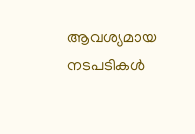ആവശ്യമായ നടപടികള്‍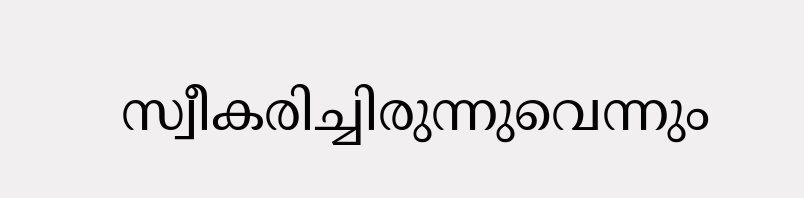സ്വീകരിച്ചിരുന്നുവെന്നും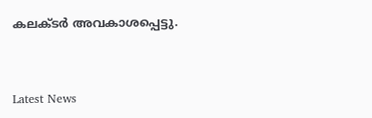കലക്ടര്‍ അവകാശപ്പെട്ടു.


Latest News